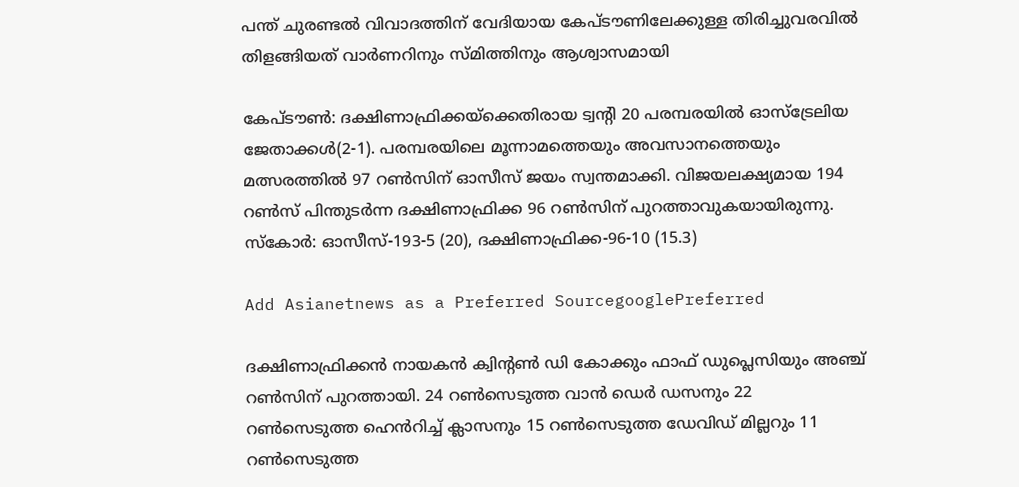പന്ത് ചുരണ്ടല്‍ വിവാദത്തിന് വേദിയായ കേപ്‌ടൗണിലേക്കുള്ള തിരിച്ചുവരവില്‍ തിളങ്ങിയത് വാര്‍ണറിനും സ്‌മിത്തിനും ആശ്വാസമായി

കേപ്‌ടൗണ്‍: ദക്ഷിണാഫ്രിക്കയ്‌ക്കെതിരായ ട്വന്‍റി 20 പരമ്പരയിൽ ഓസ്‌ട്രേലിയ ജേതാക്കള്‍(2-1). പരമ്പരയിലെ മൂന്നാമത്തെയും അവസാനത്തെയും മത്സരത്തിൽ 97 റൺസിന് ഓസീസ് ജയം സ്വന്തമാക്കി. വിജയലക്ഷ്യമായ 194 റൺസ് പിന്തുടര്‍ന്ന ദക്ഷിണാഫ്രിക്ക 96 റൺസിന് പുറത്താവുകയായിരുന്നു. സ്‌കോര്‍: ഓസീസ്-193-5 (20), ദക്ഷിണാഫ്രിക്ക-96-10 (15.3)

Add Asianetnews as a Preferred SourcegooglePreferred

ദക്ഷിണാഫ്രിക്കന്‍ നായകന്‍ ക്വിന്‍റണ്‍ ഡി കോക്കും ഫാഫ് ഡുപ്ലെസിയും അഞ്ച് റൺസിന് പുറത്തായി. 24 റണ്‍സെടുത്ത വാന്‍ ഡെര്‍ ഡസനും 22 റണ്‍സെടുത്ത ഹെന്‍‌‌റിച്ച് ക്ലാസനും 15 റണ്‍സെടുത്ത ഡേവിഡ് മില്ലറും 11 റണ്‍സെടുത്ത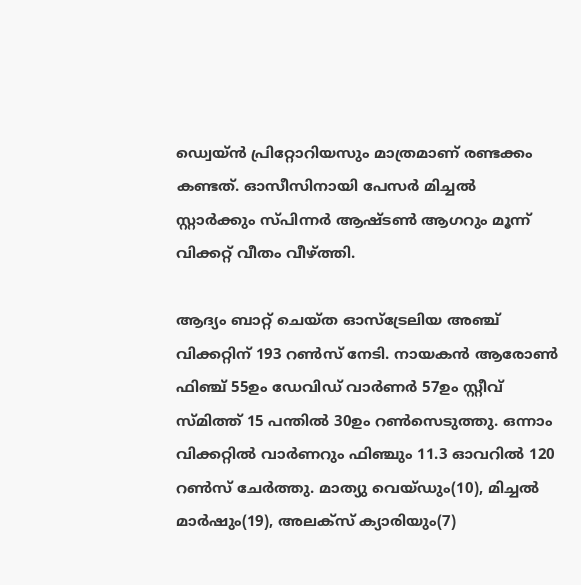ഡ്വെയ്‌ന്‍ പ്രിറ്റോറിയസും മാത്രമാണ് രണ്ടക്കം കണ്ടത്. ഓസീസിനായി പേസര്‍ മിച്ചൽ സ്റ്റാര്‍ക്കും സ്‌പിന്നര്‍ ആഷ്‌ടൺ ആഗറും മൂന്ന് വിക്കറ്റ് വീതം വീഴ്ത്തി.

ആദ്യം ബാറ്റ് ചെയ്‌ത ഓസ്‌ട്രേലിയ അഞ്ച് വിക്കറ്റിന് 193 റൺസ് നേടി. നായകന്‍ ആരോൺ ഫിഞ്ച് 55ഉം ഡേവിഡ് വാര്‍ണര്‍ 57ഉം സ്റ്റീവ് സ്‌മിത്ത് 15 പന്തില്‍ 30ഉം റൺസെടുത്തു. ഒന്നാം വിക്കറ്റില്‍ വാര്‍ണറും ഫിഞ്ചും 11.3 ഓവറില്‍ 120 റണ്‍സ് ചേര്‍ത്തു. മാത്യു വെയ്‌ഡും(10), മിച്ചല്‍ മാര്‍ഷും(19), അലക്‌സ് ക്യാരിയും(7)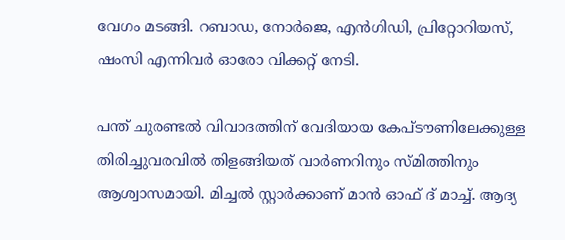വേഗം മടങ്ങി. റബാഡ, നോര്‍ജെ, എന്‍ഗിഡി, പ്രിറ്റോറിയസ്, ഷംസി എന്നിവര്‍ ഓരോ വിക്കറ്റ് നേടി.

പന്ത് ചുരണ്ടല്‍ വിവാദത്തിന് വേദിയായ കേപ്‌ടൗണിലേക്കുള്ള തിരിച്ചുവരവില്‍ തിളങ്ങിയത് വാര്‍ണറിനും സ്‌മിത്തിനും ആശ്വാസമായി. മിച്ചൽ സ്റ്റാര്‍ക്കാണ് മാന്‍ ഓഫ് ദ് മാച്ച്. ആദ്യ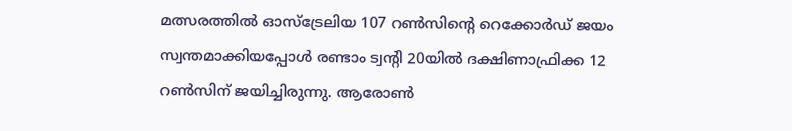മത്സരത്തിൽ ഓസ്‌ട്രേലിയ 107 റൺസിന്‍റെ റെക്കോര്‍ഡ് ജയം സ്വന്തമാക്കിയപ്പോള്‍ രണ്ടാം ട്വന്‍റി 20യിൽ ദക്ഷിണാഫ്രിക്ക 12 റൺസിന് ജയിച്ചിരുന്നു. ആരോണ്‍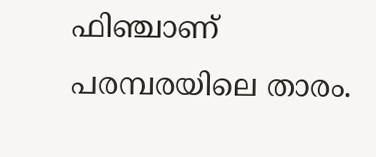ഫിഞ്ചാണ് പരമ്പരയിലെ താരം.